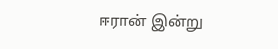ஈரான் இன்று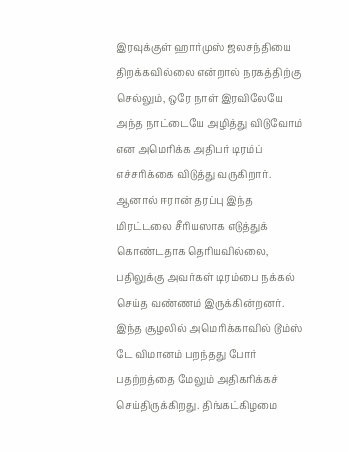இரவுக்குள் ஹார்முஸ் ஜலசந்தியை திறக்கவில்லை என்றால் நரகத்திற்கு செல்லும், ஒரே நாள் இரவிலேயே அந்த நாட்டையே அழித்து விடுவோம் என அமெரிக்க அதிபர் டிரம்ப் எச்சரிக்கை விடுத்து வருகிறார். ஆனால் ஈரான் தரப்பு இந்த மிரட்டலை சீரியஸாக எடுத்துக் கொண்டதாக தெரியவில்லை, பதிலுக்கு அவர்கள் டிரம்பை நக்கல் செய்த வண்ணம் இருக்கின்றனர்.
இந்த சூழலில் அமெரிக்காவில் டூம்ஸ் டே விமானம் பறந்தது போர் பதற்றத்தை மேலும் அதிகரிக்கச் செய்திருக்கிறது. திங்கட்கிழமை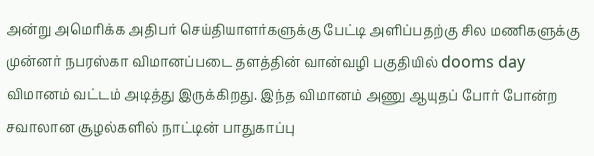அன்று அமெரிக்க அதிபர் செய்தியாளர்களுக்கு பேட்டி அளிப்பதற்கு சில மணிகளுக்கு முன்னர் நபரஸ்கா விமானப்படை தளத்தின் வான்வழி பகுதியில் dooms day விமானம் வட்டம் அடித்து இருக்கிறது. இந்த விமானம் அணு ஆயுதப் போர் போன்ற சவாலான சூழல்களில் நாட்டின் பாதுகாப்பு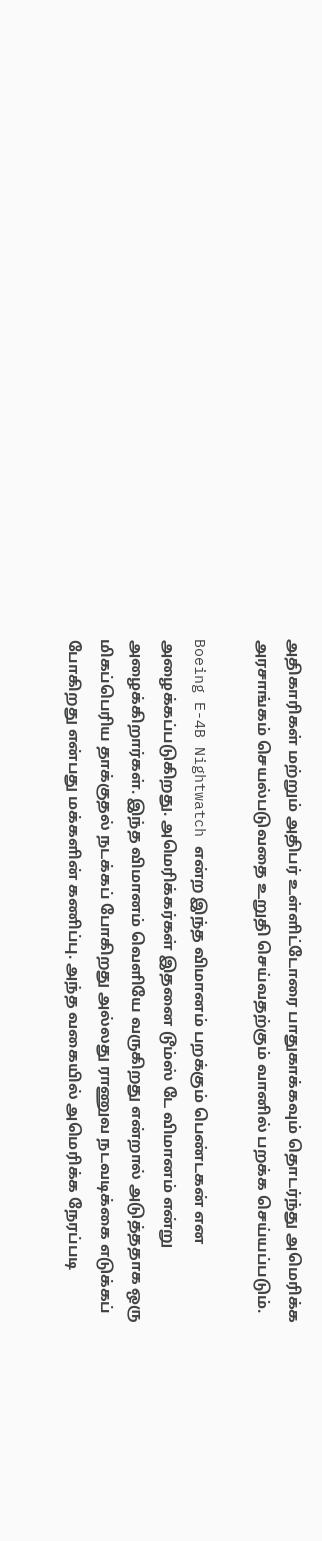அதிகாரிகள் மற்றும் அதிபர் உள்ளிட்டோரை பாதுகாக்கவும் தொடர்ந்து அமெரிக்க அரசாங்கம் செயல்படுவதை உறுதி செய்வதற்கும் வானில் பறக்க செய்யப்படும்.

Boeing E-4B Nightwatch என்ற இந்த விமானம் பறக்கும் பெண்டகன் என அழைக்கப்படுகிறது. அமெரிக்கர்கள் இதனை டூம்ஸ் டே விமானம் என்று அழைக்கிறார்கள். இந்த விமானம் வெளியே வருகிறது என்றால் அடுத்ததாக ஒரு மிகப்பெரிய தாக்குதல் நடக்கப் போகிறது அல்லது ராணுவ நடவடிக்கை எடுக்கப் போகிறது என்பது மக்களின் கணிப்பு. அந்த வகையில் அமெரிக்க நேரப்படி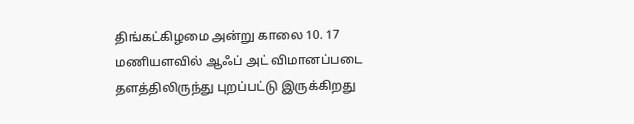திங்கட்கிழமை அன்று காலை 10. 17 மணியளவில் ஆஃப் அட் விமானப்படை தளத்திலிருந்து புறப்பட்டு இருக்கிறது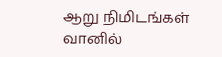ஆறு நிமிடங்கள் வானில்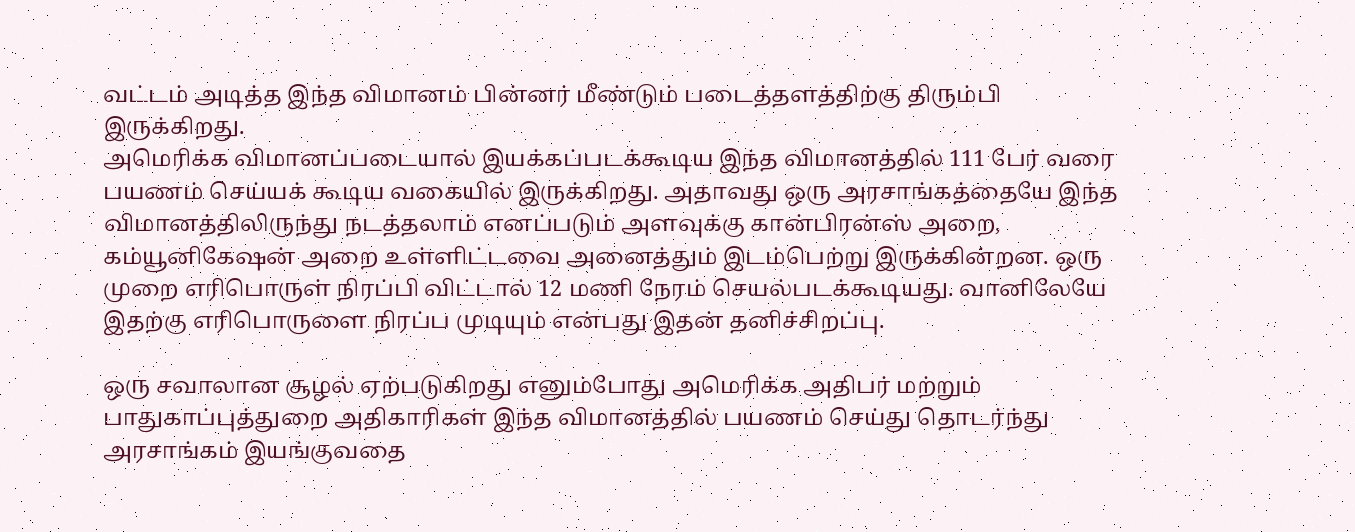வட்டம் அடித்த இந்த விமானம் பின்னர் மீண்டும் படைத்தளத்திற்கு திரும்பி இருக்கிறது.
அமெரிக்க விமானப்படையால் இயக்கப்படக்கூடிய இந்த விமானத்தில் 111 பேர் வரை பயணம் செய்யக் கூடிய வகையில் இருக்கிறது. அதாவது ஒரு அரசாங்கத்தையே இந்த விமானத்திலிருந்து நடத்தலாம் எனப்படும் அளவுக்கு கான்பிரன்ஸ் அறை, கம்யூனிகேஷன் அறை உள்ளிட்டவை அனைத்தும் இடம்பெற்று இருக்கின்றன. ஒரு முறை எரிபொருள் நிரப்பி விட்டால் 12 மணி நேரம் செயல்படக்கூடியது. வானிலேயே இதற்கு எரிபொருளை நிரப்ப முடியும் என்பது இதன் தனிச்சிறப்பு.

ஒரு சவாலான சூழல் ஏற்படுகிறது எனும்போது அமெரிக்க அதிபர் மற்றும் பாதுகாப்புத்துறை அதிகாரிகள் இந்த விமானத்தில் பயணம் செய்து தொடர்ந்து அரசாங்கம் இயங்குவதை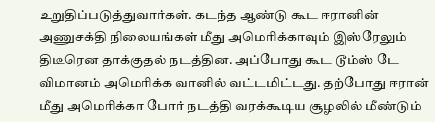உறுதிப்படுத்துவார்கள். கடந்த ஆண்டு கூட ஈரானின் அணுசக்தி நிலையங்கள் மீது அமெரிக்காவும் இஸ்ரேலும் திடீரென தாக்குதல் நடத்தின. அப்போது கூட டூம்ஸ் டே விமானம் அமெரிக்க வானில் வட்டமிட்டது. தற்போது ஈரான் மீது அமெரிக்கா போர் நடத்தி வரக்கூடிய சூழலில் மீண்டும்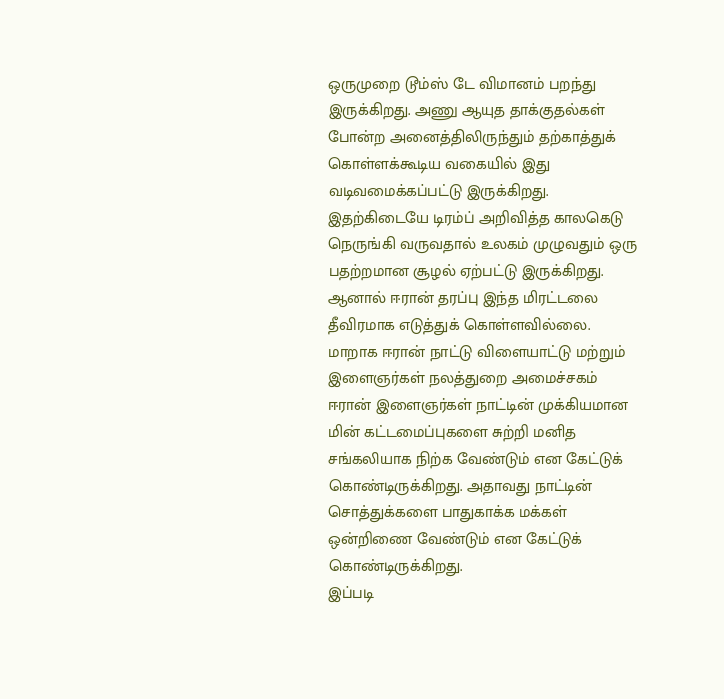ஒருமுறை டூம்ஸ் டே விமானம் பறந்து இருக்கிறது. அணு ஆயுத தாக்குதல்கள் போன்ற அனைத்திலிருந்தும் தற்காத்துக் கொள்ளக்கூடிய வகையில் இது வடிவமைக்கப்பட்டு இருக்கிறது.
இதற்கிடையே டிரம்ப் அறிவித்த காலகெடு நெருங்கி வருவதால் உலகம் முழுவதும் ஒரு பதற்றமான சூழல் ஏற்பட்டு இருக்கிறது. ஆனால் ஈரான் தரப்பு இந்த மிரட்டலை தீவிரமாக எடுத்துக் கொள்ளவில்லை. மாறாக ஈரான் நாட்டு விளையாட்டு மற்றும் இளைஞர்கள் நலத்துறை அமைச்சகம் ஈரான் இளைஞர்கள் நாட்டின் முக்கியமான மின் கட்டமைப்புகளை சுற்றி மனித சங்கலியாக நிற்க வேண்டும் என கேட்டுக் கொண்டிருக்கிறது. அதாவது நாட்டின் சொத்துக்களை பாதுகாக்க மக்கள் ஒன்றிணை வேண்டும் என கேட்டுக் கொண்டிருக்கிறது.
இப்படி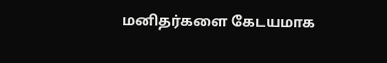மனிதர்களை கேடயமாக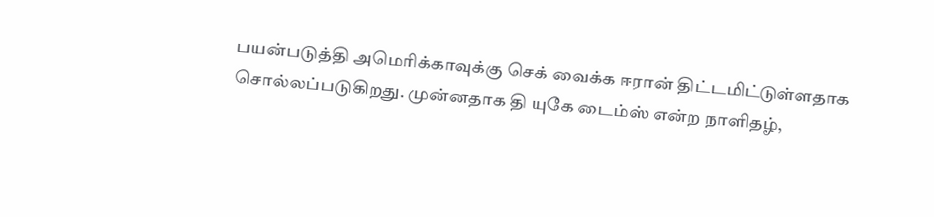பயன்படுத்தி அமெரிக்காவுக்கு செக் வைக்க ஈரான் திட்டமிட்டுள்ளதாக சொல்லப்படுகிறது. முன்னதாக தி யுகே டைம்ஸ் என்ற நாளிதழ்,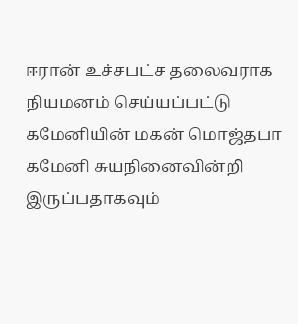ஈரான் உச்சபட்ச தலைவராக நியமனம் செய்யப்பட்டு கமேனியின் மகன் மொஜ்தபா கமேனி சுயநினைவின்றி இருப்பதாகவும்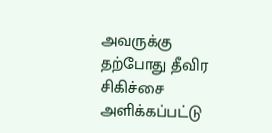அவருக்கு தற்போது தீவிர சிகிச்சை அளிக்கப்பட்டு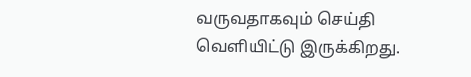வருவதாகவும் செய்தி வெளியிட்டு இருக்கிறது.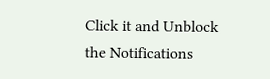Click it and Unblock the Notifications